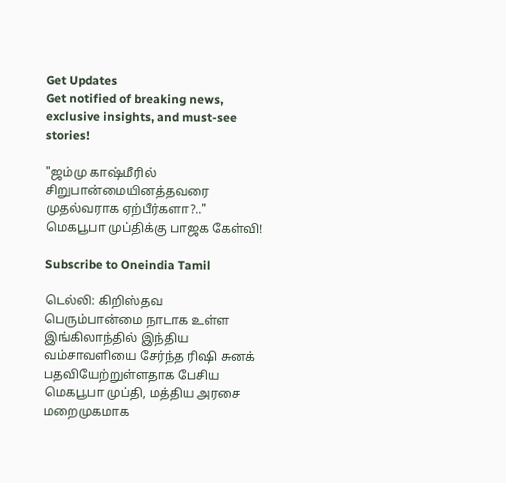Get Updates
Get notified of breaking news, exclusive insights, and must-see stories!

"ஜம்மு காஷ்மீரில் சிறுபான்மையினத்தவரை முதல்வராக ஏற்பீர்களா?.." மெகபூபா முப்திக்கு பாஜக கேள்வி!

Subscribe to Oneindia Tamil

டெல்லி: கிறிஸ்தவ பெரும்பான்மை நாடாக உள்ள இங்கிலாந்தில் இந்திய வம்சாவளியை சேர்ந்த ரிஷி சுனக் பதவியேற்றுள்ளதாக பேசிய மெகபூபா முப்தி, மத்திய அரசை மறைமுகமாக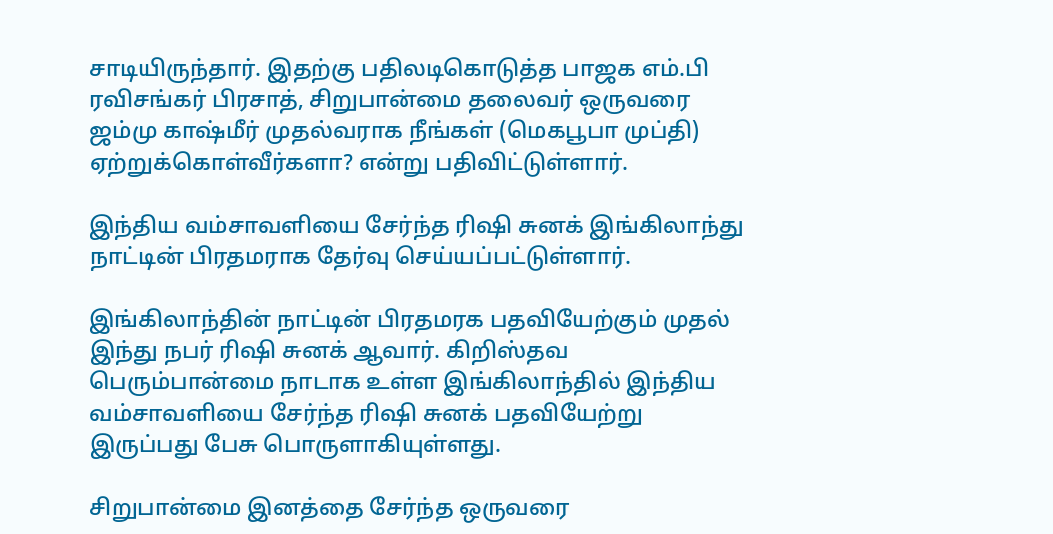சாடியிருந்தார். இதற்கு பதிலடிகொடுத்த பாஜக எம்.பி ரவிசங்கர் பிரசாத், சிறுபான்மை தலைவர் ஒருவரை ஜம்மு காஷ்மீர் முதல்வராக நீங்கள் (மெகபூபா முப்தி) ஏற்றுக்கொள்வீர்களா? என்று பதிவிட்டுள்ளார்.

இந்திய வம்சாவளியை சேர்ந்த ரிஷி சுனக் இங்கிலாந்து நாட்டின் பிரதமராக தேர்வு செய்யப்பட்டுள்ளார்.

இங்கிலாந்தின் நாட்டின் பிரதமரக பதவியேற்கும் முதல் இந்து நபர் ரிஷி சுனக் ஆவார். கிறிஸ்தவ பெரும்பான்மை நாடாக உள்ள இங்கிலாந்தில் இந்திய வம்சாவளியை சேர்ந்த ரிஷி சுனக் பதவியேற்று இருப்பது பேசு பொருளாகியுள்ளது.

சிறுபான்மை இனத்தை சேர்ந்த ஒருவரை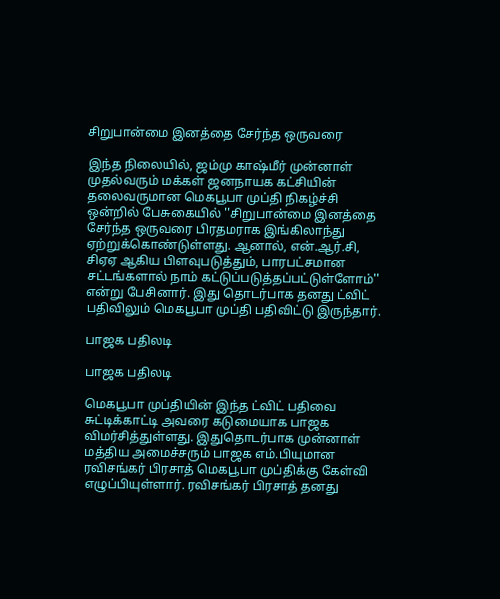சிறுபான்மை இனத்தை சேர்ந்த ஒருவரை

இந்த நிலையில், ஜம்மு காஷ்மீர் முன்னாள் முதல்வரும் மக்கள் ஜனநாயக கட்சியின் தலைவருமான மெகபூபா முப்தி நிகழ்ச்சி ஒன்றில் பேசுகையில் ''சிறுபான்மை இனத்தை சேர்ந்த ஒருவரை பிரதமராக இங்கிலாந்து ஏற்றுக்கொண்டுள்ளது. ஆனால், என்.ஆர்.சி, சிஏஏ ஆகிய பிளவுபடுத்தும், பாரபட்சமான சட்டங்களால் நாம் கட்டுப்படுத்தப்பட்டுள்ளோம்'' என்று பேசினார். இது தொடர்பாக தனது ட்விட் பதிவிலும் மெகபூபா முப்தி பதிவிட்டு இருந்தார்.

பாஜக பதிலடி

பாஜக பதிலடி

மெகபூபா முப்தியின் இந்த ட்விட் பதிவை சுட்டிக்காட்டி அவரை கடுமையாக பாஜக விமர்சித்துள்ளது. இதுதொடர்பாக முன்னாள் மத்திய அமைச்சரும் பாஜக எம்.பியுமான ரவிசங்கர் பிரசாத் மெகபூபா முப்திக்கு கேள்வி எழுப்பியுள்ளார். ரவிசங்கர் பிரசாத் தனது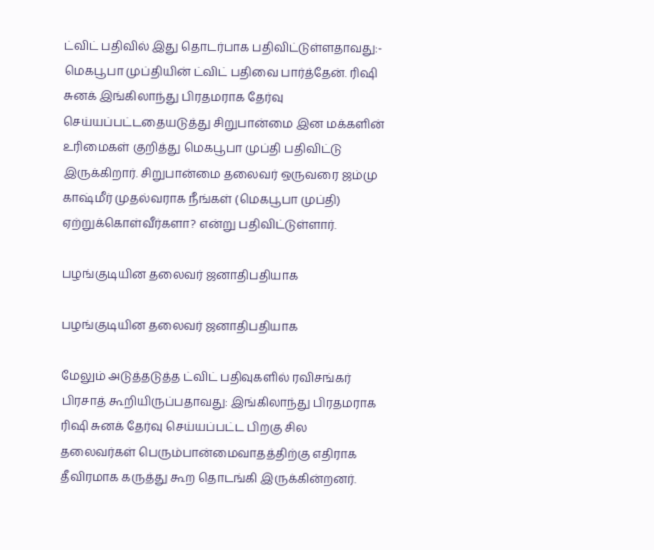ட்விட் பதிவில் இது தொடர்பாக பதிவிட்டுள்ளதாவது:- மெகபூபா முப்தியின் ட்விட் பதிவை பார்த்தேன். ரிஷி சுனக் இங்கிலாந்து பிரதமராக தேர்வு செய்யப்பட்டதையடுத்து சிறுபான்மை இன மக்களின் உரிமைகள் குறித்து மெகபூபா முப்தி பதிவிட்டு இருக்கிறார். சிறுபான்மை தலைவர் ஒருவரை ஜம்மு காஷ்மீர் முதல்வராக நீங்கள் (மெகபூபா முப்தி) ஏற்றுக்கொள்வீர்களா? என்று பதிவிட்டுள்ளார்.

பழங்குடியின தலைவர் ஜனாதிபதியாக

பழங்குடியின தலைவர் ஜனாதிபதியாக

மேலும் அடுத்தடுத்த ட்விட் பதிவுகளில் ரவிசங்கர் பிரசாத் கூறியிருப்பதாவது: இங்கிலாந்து பிரதமராக ரிஷி சுனக் தேர்வு செய்யப்பட்ட பிறகு சில தலைவர்கள் பெரும்பான்மைவாதத்திற்கு எதிராக தீவிரமாக கருத்து கூற தொடங்கி இருக்கின்றனர்.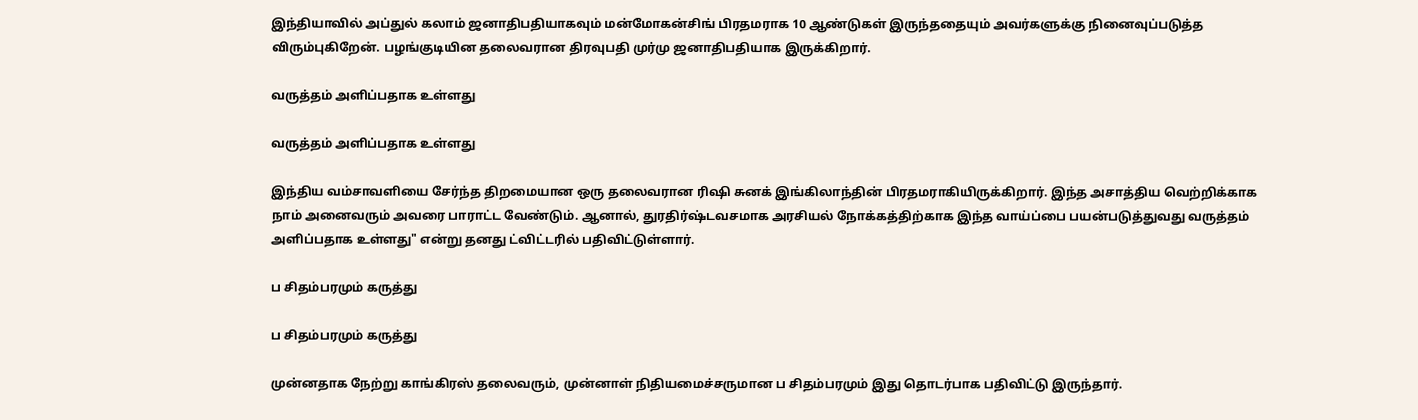இந்தியாவில் அப்துல் கலாம் ஜனாதிபதியாகவும் மன்மோகன்சிங் பிரதமராக 10 ஆண்டுகள் இருந்ததையும் அவர்களுக்கு நினைவுப்படுத்த விரும்புகிறேன். பழங்குடியின தலைவரான திரவுபதி முர்மு ஜனாதிபதியாக இருக்கிறார்.

வருத்தம் அளிப்பதாக உள்ளது

வருத்தம் அளிப்பதாக உள்ளது

இந்திய வம்சாவளியை சேர்ந்த திறமையான ஒரு தலைவரான ரிஷி சுனக் இங்கிலாந்தின் பிரதமராகியிருக்கிறார். இந்த அசாத்திய வெற்றிக்காக நாம் அனைவரும் அவரை பாராட்ட வேண்டும். ஆனால், துரதிர்ஷ்டவசமாக அரசியல் நோக்கத்திற்காக இந்த வாய்ப்பை பயன்படுத்துவது வருத்தம் அளிப்பதாக உள்ளது" என்று தனது ட்விட்டரில் பதிவிட்டுள்ளார்.

ப சிதம்பரமும் கருத்து

ப சிதம்பரமும் கருத்து

முன்னதாக நேற்று காங்கிரஸ் தலைவரும், முன்னாள் நிதியமைச்சருமான ப சிதம்பரமும் இது தொடர்பாக பதிவிட்டு இருந்தார்.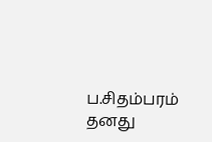ப.சிதம்பரம் தனது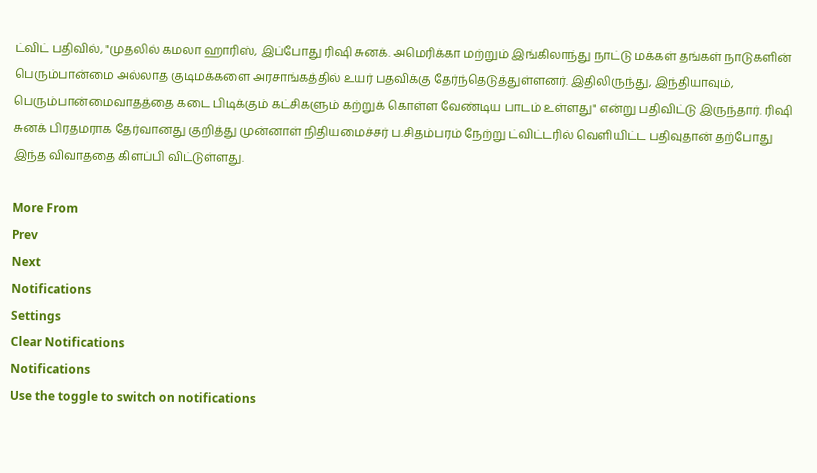ட்விட் பதிவில், "முதலில் கமலா ஹாரிஸ், இப்போது ரிஷி சுனக். அமெரிக்கா மற்றும் இங்கிலாந்து நாட்டு மக்கள் தங்கள் நாடுகளின் பெரும்பான்மை அல்லாத குடிமக்களை அரசாங்கத்தில் உயர் பதவிக்கு தேர்ந்தெடுத்துள்ளனர். இதிலிருந்து, இந்தியாவும், பெரும்பான்மைவாதத்தை கடை பிடிக்கும் கட்சிகளும் கற்றுக் கொள்ள வேண்டிய பாடம் உள்ளது" என்று பதிவிட்டு இருந்தார். ரிஷி சுனக் பிரதமராக தேர்வானது குறித்து முன்னாள் நிதியமைச்சர் ப.சிதம்பரம் நேற்று ட்விட்டரில் வெளியிட்ட பதிவுதான் தற்போது இந்த விவாததை கிளப்பி விட்டுள்ளது.

More From
Prev
Next
Notifications
Settings
Clear Notifications
Notifications
Use the toggle to switch on notifications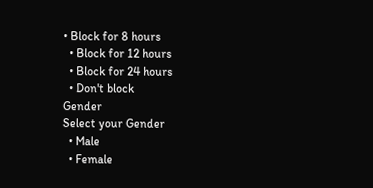• Block for 8 hours
  • Block for 12 hours
  • Block for 24 hours
  • Don't block
Gender
Select your Gender
  • Male
  • Female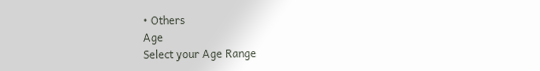• Others
Age
Select your Age Range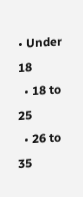• Under 18
  • 18 to 25
  • 26 to 35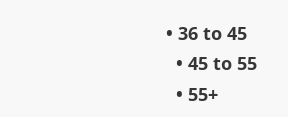• 36 to 45
  • 45 to 55
  • 55+